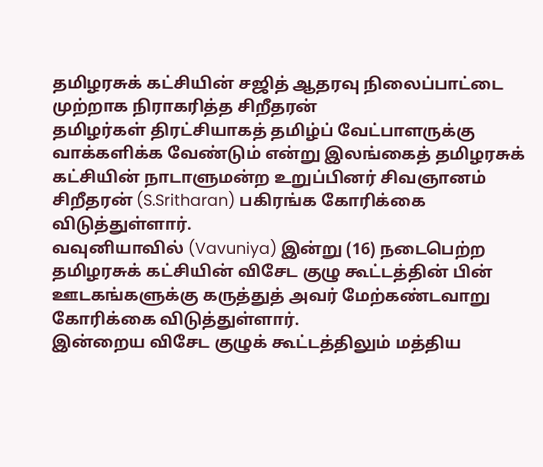தமிழரசுக் கட்சியின் சஜித் ஆதரவு நிலைப்பாட்டை முற்றாக நிராகரித்த சிறீதரன்
தமிழர்கள் திரட்சியாகத் தமிழ்ப் வேட்பாளருக்கு வாக்களிக்க வேண்டும் என்று இலங்கைத் தமிழரசுக் கட்சியின் நாடாளுமன்ற உறுப்பினர் சிவஞானம் சிறீதரன் (S.Sritharan) பகிரங்க கோரிக்கை விடுத்துள்ளார்.
வவுனியாவில் (Vavuniya) இன்று (16) நடைபெற்ற தமிழரசுக் கட்சியின் விசேட குழு கூட்டத்தின் பின் ஊடகங்களுக்கு கருத்துத் அவர் மேற்கண்டவாறு கோரிக்கை விடுத்துள்ளார்.
இன்றைய விசேட குழுக் கூட்டத்திலும் மத்திய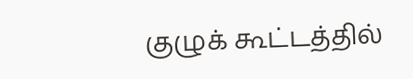குழுக் கூட்டத்தில்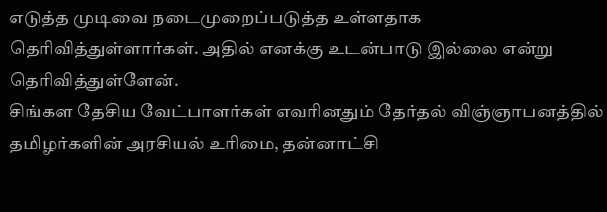எடுத்த முடிவை நடைமுறைப்படுத்த உள்ளதாக தெரிவித்துள்ளார்கள். அதில் எனக்கு உடன்பாடு இல்லை என்று தெரிவித்துள்ளேன்.
சிங்கள தேசிய வேட்பாளர்கள் எவரினதும் தேர்தல் விஞ்ஞாபனத்தில் தமிழர்களின் அரசியல் உரிமை, தன்னாட்சி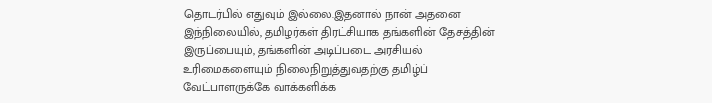தொடர்பில் எதுவும் இல்லை.இதனால் நான் அதனை
இந்நிலையில், தமிழர்கள் திரட்சியாக தங்களின் தேசத்தின் இருப்பையும், தங்களின் அடிப்படை அரசியல் உரிமைகளையும் நிலைநிறுத்துவதற்கு தமிழ்ப் வேட்பாளருக்கே வாக்களிக்க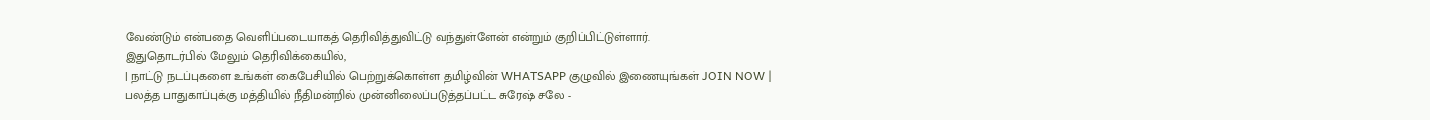வேண்டும் என்பதை வெளிப்படையாகத் தெரிவித்துவிட்டு வந்துள்ளேன் என்றும் குறிப்பிட்டுள்ளார்.
இதுதொடர்பில் மேலும் தெரிவிக்கையில்,
| நாட்டு நடப்புகளை உங்கள் கைபேசியில் பெற்றுக்கொள்ள தமிழ்வின் WHATSAPP குழுவில் இணையுங்கள் JOIN NOW |
பலத்த பாதுகாப்புக்கு மத்தியில் நீதிமன்றில் முன்னிலைப்படுத்தப்பட்ட சுரேஷ் சலே -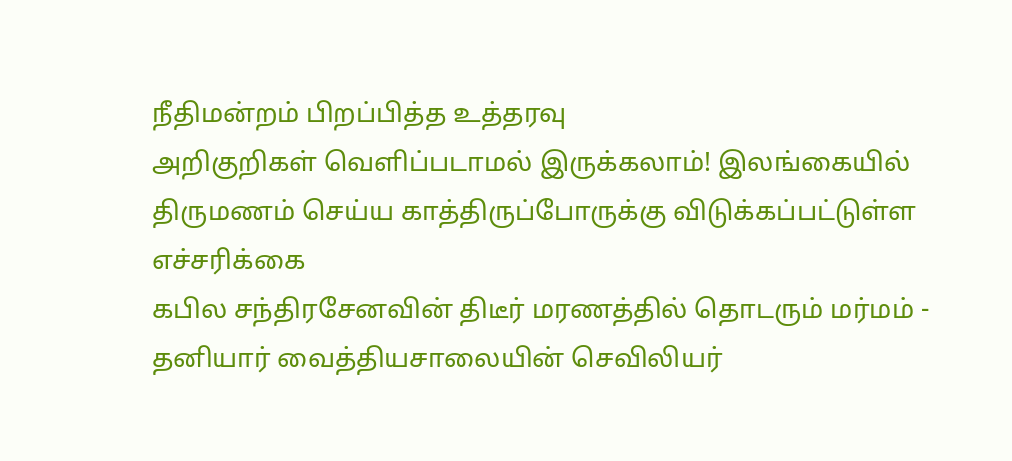நீதிமன்றம் பிறப்பித்த உத்தரவு
அறிகுறிகள் வெளிப்படாமல் இருக்கலாம்! இலங்கையில் திருமணம் செய்ய காத்திருப்போருக்கு விடுக்கப்பட்டுள்ள எச்சரிக்கை
கபில சந்திரசேனவின் திடீர் மரணத்தில் தொடரும் மர்மம் - தனியார் வைத்தியசாலையின் செவிலியர்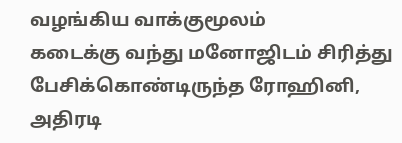வழங்கிய வாக்குமூலம்
கடைக்கு வந்து மனோஜிடம் சிரித்து பேசிக்கொண்டிருந்த ரோஹினி, அதிரடி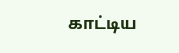காட்டிய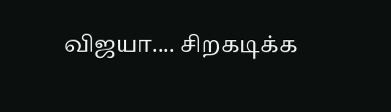விஜயா.... சிறகடிக்க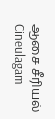ஆசை சீரியல் Cineulagam